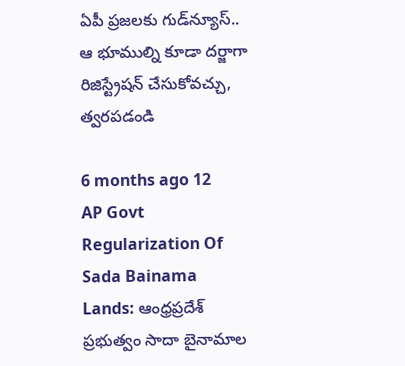ఏపీ ప్రజలకు గుడ్‌న్యూస్.. ఆ భూముల్ని కూడా దర్జాగా రిజిస్ట్రేషన్ చేసుకోవచ్చు, త్వరపడండి

6 months ago 12
AP Govt Regularization Of Sada Bainama Lands: ఆంధ్రప్రదేశ్ ప్రభుత్వం సాదా బైనామాల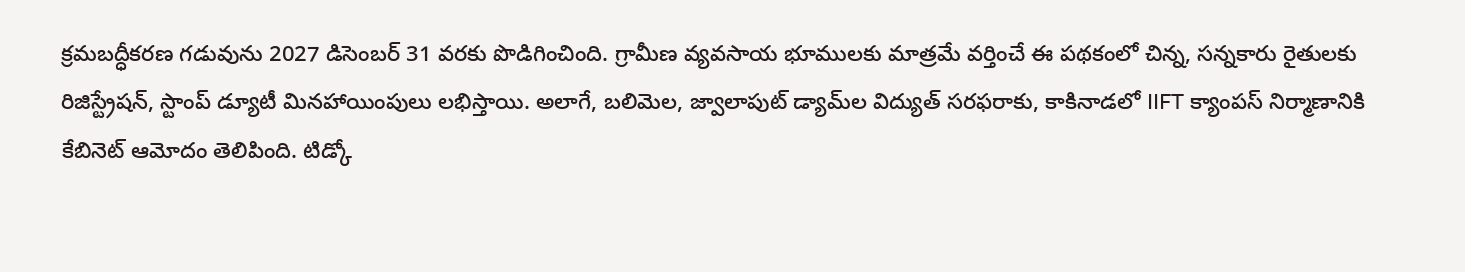క్రమబద్ధీకరణ గడువును 2027 డిసెంబర్ 31 వరకు పొడిగించింది. గ్రామీణ వ్యవసాయ భూములకు మాత్రమే వర్తించే ఈ పథకంలో చిన్న, సన్నకారు రైతులకు రిజిస్ట్రేషన్, స్టాంప్ డ్యూటీ మినహాయింపులు లభిస్తాయి. అలాగే, బలిమెల, జ్వాలాపుట్ డ్యామ్‌ల విద్యుత్ సరఫరాకు, కాకినాడలో IIFT క్యాంపస్ నిర్మాణానికి కేబినెట్ ఆమోదం తెలిపింది. టిడ్కో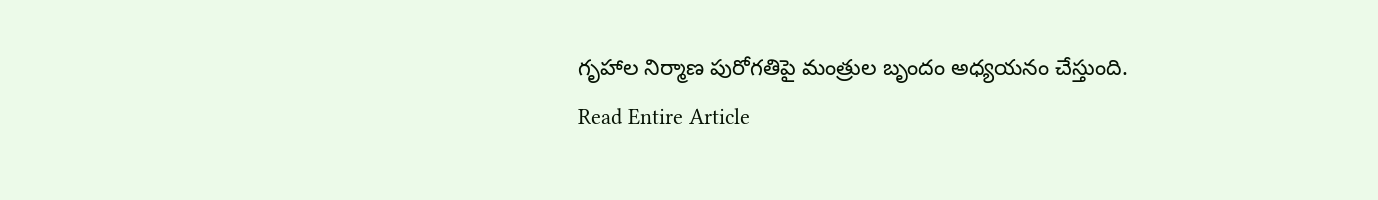గృహాల నిర్మాణ పురోగతిపై మంత్రుల బృందం అధ్యయనం చేస్తుంది.
Read Entire Article